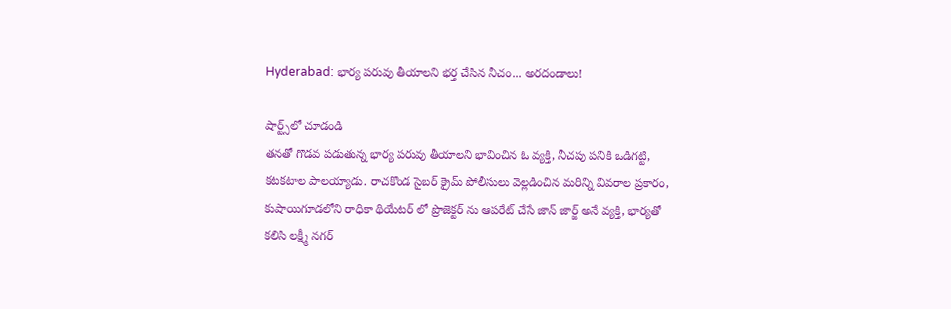Hyderabad: భార్య పరువు తీయాలని భర్త చేసిన నీచం... అరదండాలు!

షార్ట్స్‌లో చూడండి
తనతో గొడవ పడుతున్న భార్య పరువు తీయాలని భావించిన ఓ వ్యక్తి, నీచపు పనికి ఒడిగట్టి, కటకటాల పాలయ్యాడు. రాచకొండ సైబర్ క్రైమ్ పోలీసులు వెల్లడించిన మరిన్ని వివరాల ప్రకారం, కుషాయిగూడలోని రాధికా థియేటర్ లో ప్రొజెక్టర్ ను ఆపరేట్ చేసే జాన్ జార్జ్ అనే వ్యక్తి, భార్యతో కలిసి లక్ష్మీ నగర్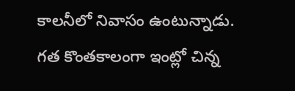కాలనీలో నివాసం ఉంటున్నాడు. గత కొంతకాలంగా ఇంట్లో చిన్న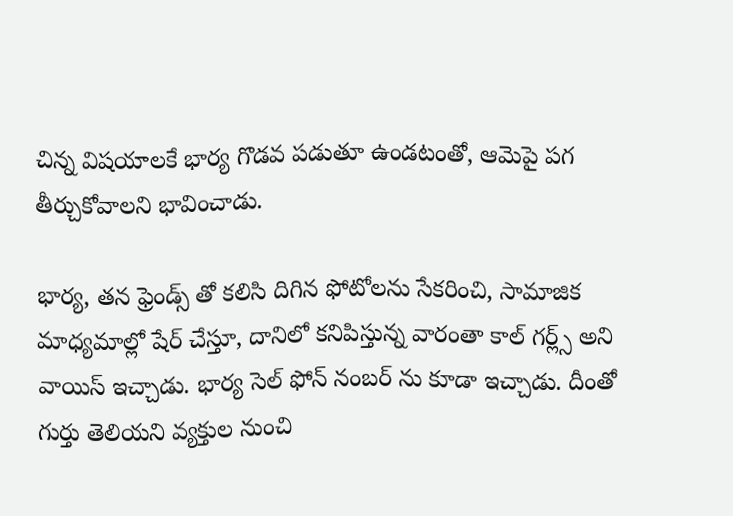చిన్న విషయాలకే భార్య గొడవ పడుతూ ఉండటంతో, ఆమెపై పగ తీర్చుకోవాలని భావించాడు.

భార్య, తన ఫ్రెండ్స్ తో కలిసి దిగిన ఫోటోలను సేకరించి, సామాజిక మాధ్యమాల్లో షేర్ చేస్తూ, దానిలో కనిపిస్తున్న వారంతా కాల్ గర్ల్స్ అని వాయిస్ ఇచ్చాడు. భార్య సెల్ ఫోన్ నంబర్ ను కూడా ఇచ్చాడు. దీంతో గుర్తు తెలియని వ్యక్తుల నుంచి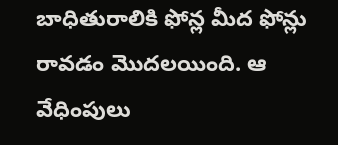బాధితురాలికి ఫోన్ల మీద ఫోన్లు రావడం మొదలయింది. ఆ వేధింపులు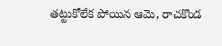తట్టుకోలేక పోయిన ఆమె, రాచకొండ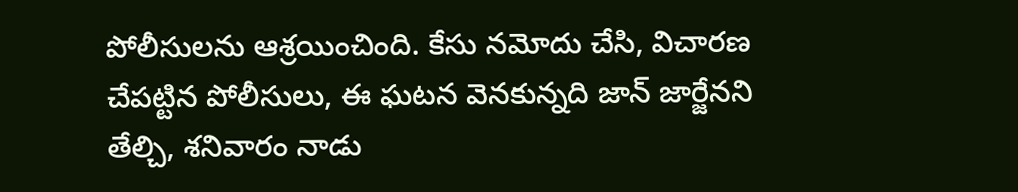పోలీసులను ఆశ్రయించింది. కేసు నమోదు చేసి, విచారణ చేపట్టిన పోలీసులు, ఈ ఘటన వెనకున్నది జాన్ జార్జేనని తేల్చి, శనివారం నాడు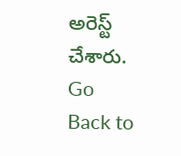అరెస్ట్ చేశారు.
Go Back to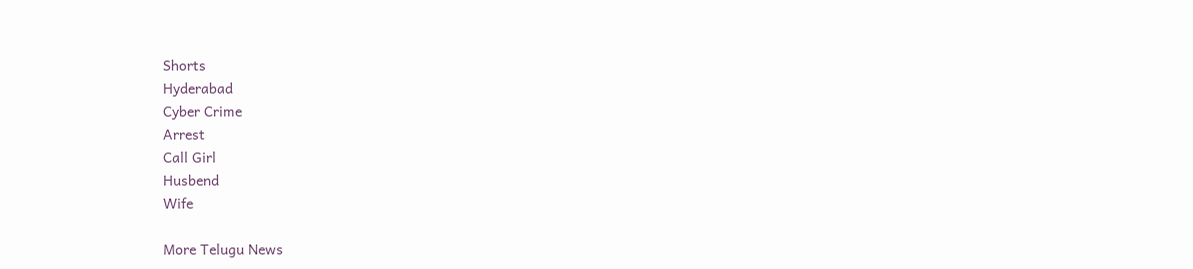Shorts
Hyderabad
Cyber Crime
Arrest
Call Girl
Husbend
Wife

More Telugu News